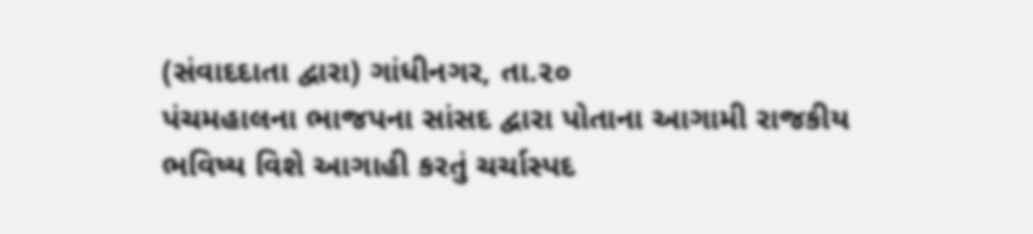(સંવાદદાતા દ્વારા) ગાંધીનગર, તા.૨૦
પંચમહાલના ભાજપના સાંસદ દ્વારા પોતાના આગામી રાજકીય ભવિષ્ય વિશે આગાહી કરતું ચર્ચાસ્પદ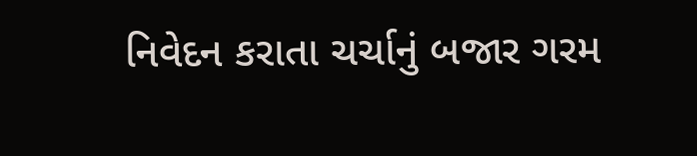નિવેદન કરાતા ચર્ચાનું બજાર ગરમ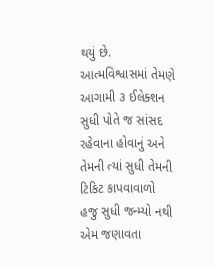થયું છે. આત્મવિશ્વાસમાં તેમણે આગામી ૩ ઈલેક્શન સુધી પોતે જ સાંસદ રહેવાના હોવાનું અને તેમની ત્યાં સુધી તેમની ટિકિટ કાપવાવાળો હજુ સુધી જન્મ્યો નથી એમ જણાવતા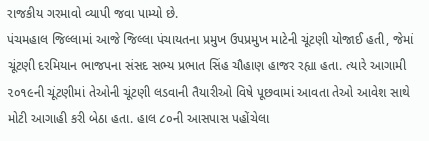રાજકીય ગરમાવો વ્યાપી જવા પામ્યો છે.
પંચમહાલ જિલ્લામાં આજે જિલ્લા પંચાયતના પ્રમુખ ઉપપ્રમુખ માટેની ચૂંટણી યોજાઈ હતી, જેમાં ચૂંટણી દરમિયાન ભાજપના સંસદ સભ્ય પ્રભાત સિંહ ચૌહાણ હાજર રહ્યા હતા. ત્યારે આગામી ૨૦૧૯ની ચૂંટણીમાં તેઓની ચૂંટણી લડવાની તૈયારીઓ વિષે પૂછવામાં આવતા તેઓ આવેશ સાથે મોટી આગાહી કરી બેઠા હતા. હાલ ૮૦ની આસપાસ પહોંચેલા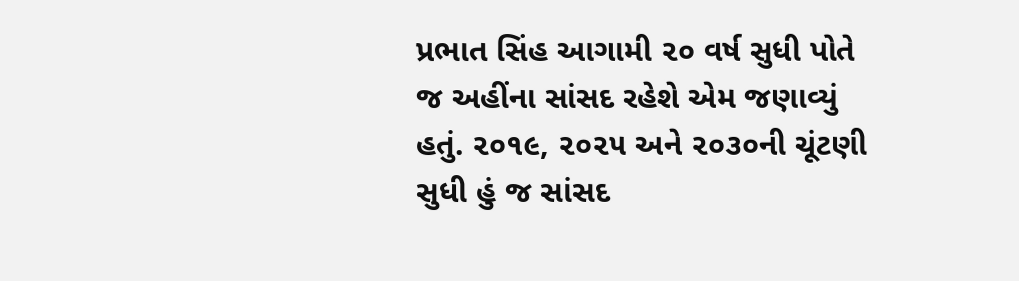પ્રભાત સિંહ આગામી ૨૦ વર્ષ સુધી પોતે જ અહીંના સાંસદ રહેશે એમ જણાવ્યું હતું. ૨૦૧૯, ૨૦૨૫ અને ૨૦૩૦ની ચૂંટણી સુધી હું જ સાંસદ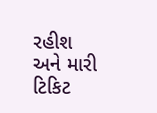રહીશ અને મારી ટિકિટ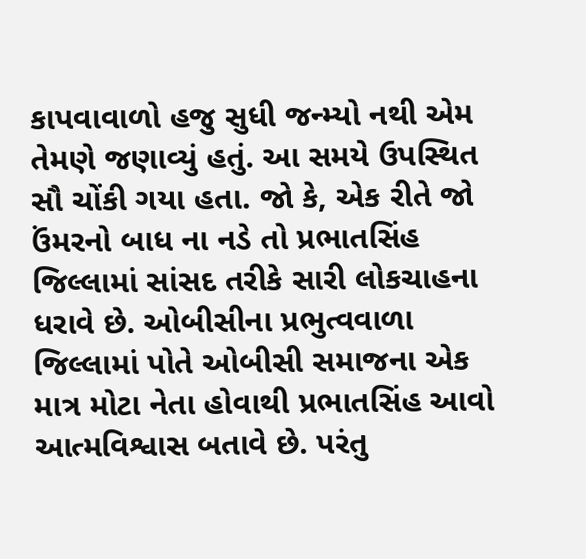કાપવાવાળો હજુ સુધી જન્મ્યો નથી એમ તેમણે જણાવ્યું હતું. આ સમયે ઉપસ્થિત સૌ ચોંકી ગયા હતા. જો કે, એક રીતે જો ઉંમરનો બાધ ના નડે તો પ્રભાતસિંહ જિલ્લામાં સાંસદ તરીકે સારી લોકચાહના ધરાવે છે. ઓબીસીના પ્રભુત્વવાળા જિલ્લામાં પોતે ઓબીસી સમાજના એક માત્ર મોટા નેતા હોવાથી પ્રભાતસિંહ આવો આત્મવિશ્વાસ બતાવે છે. પરંતુ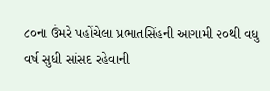૮૦ના ઉંમરે પહોંચેલા પ્રભાતસિંહની આગામી ૨૦થી વધુ વર્ષ સુધી સાંસદ રહેવાની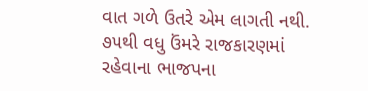વાત ગળે ઉતરે એમ લાગતી નથી. ૭૫થી વધુ ઉંમરે રાજકારણમાં રહેવાના ભાજપના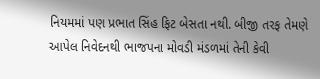નિયમમાં પણ પ્રભાત સિંહ ફિટ બેસતા નથી. બીજી તરફ તેમણે આપેલ નિવેદનથી ભાજપના મોવડી મંડળમાં તેની કેવી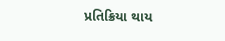પ્રતિક્રિયા થાય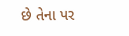છે તેના પર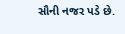સૌની નજર પડે છે.